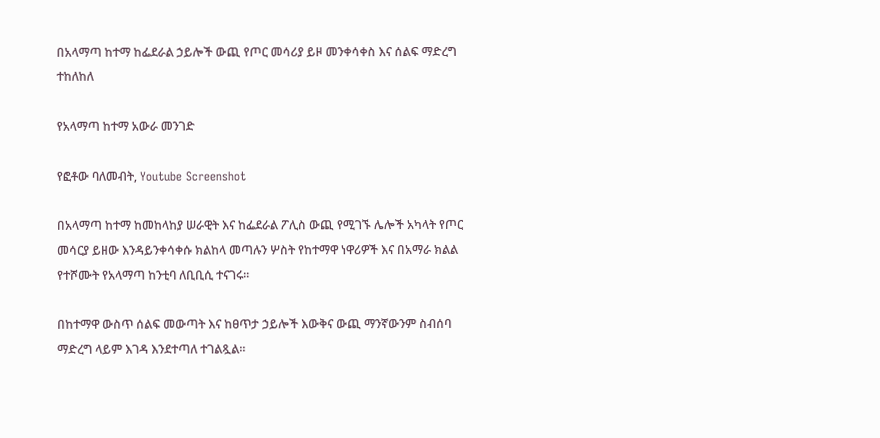በአላማጣ ከተማ ከፌደራል ኃይሎች ውጪ የጦር መሳሪያ ይዞ መንቀሳቀስ እና ሰልፍ ማድረግ ተከለከለ

የአላማጣ ከተማ አውራ መንገድ

የፎቶው ባለመብት, Youtube Screenshot

በአላማጣ ከተማ ከመከላከያ ሠራዊት እና ከፌደራል ፖሊስ ውጪ የሚገኙ ሌሎች አካላት የጦር መሳርያ ይዘው እንዳይንቀሳቀሱ ክልከላ መጣሉን ሦስት የከተማዋ ነዋሪዎች እና በአማራ ክልል የተሾሙት የአላማጣ ከንቲባ ለቢቢሲ ተናገሩ።

በከተማዋ ውስጥ ሰልፍ መውጣት እና ከፀጥታ ኃይሎች እውቅና ውጪ ማንኛውንም ስብሰባ ማድረግ ላይም እገዳ እንደተጣለ ተገልጿል።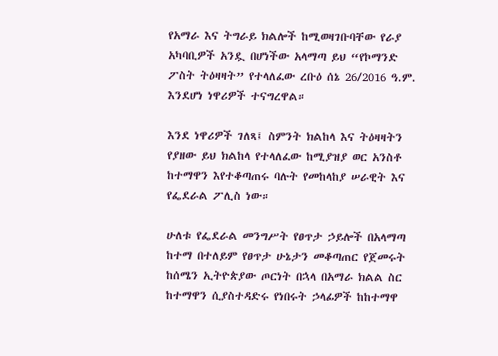የአማራ እና ትግራይ ክልሎች ከሚወዛገቡባቸው የራያ አካባቢዎች አንዷ በሆነችው አላማጣ ይህ “የኮማንድ ፖስት ትዕዛዛት” የተላለፈው ረቡዕ ሰኔ 26/2016 ዓ.ም. እንደሆነ ነዋሪዎች ተናግረዋል።

እንደ ነዋሪዎች ገለጻ፤ ስምንት ክልከላ እና ትዕዛዛትን የያዘው ይህ ክልከላ የተላለፈው ከሚያዝያ ወር አንስቶ ከተማዋን እየተቆጣጠሩ ባሉት የመከላከያ ሠራዊት እና የፌደራል ፖሊስ ነው።

ሁለቱ የፌደራል መንግሥት የፀጥታ ኃይሎች በአላማጣ ከተማ በተለይም የፀጥታ ሁኔታን መቆጣጠር የጀመሩት ከሰሜን ኢትዮጵያው ጦርነት በኋላ በአማራ ክልል ስር ከተማዋን ሲያስተዳድሩ የነበሩት ኃላፊዎች ከከተማዋ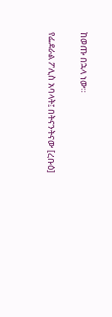ከወጡ በኋላ ነው።

የፌደራል ፖሊስ አባላት፤ በትናንትናው [ረቡዕ]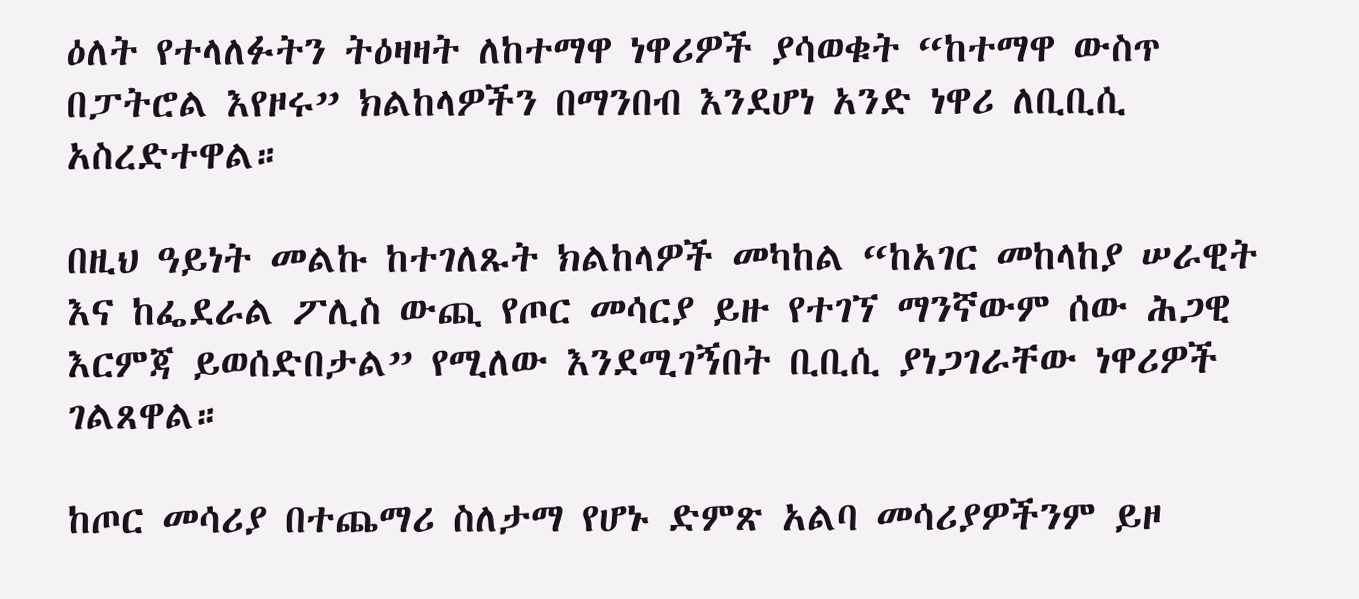ዕለት የተላለፉትን ትዕዛዛት ለከተማዋ ነዋሪዎች ያሳወቁት “ከተማዋ ውስጥ በፓትሮል እየዞሩ” ክልከላዎችን በማንበብ እንደሆነ አንድ ነዋሪ ለቢቢሲ አስረድተዋል።

በዚህ ዓይነት መልኩ ከተገለጹት ክልከላዎች መካከል “ከአገር መከላከያ ሠራዊት እና ከፌደራል ፖሊስ ውጪ የጦር መሳርያ ይዙ የተገኘ ማንኛውም ሰው ሕጋዊ እርምጃ ይወሰድበታል” የሚለው እንደሚገኝበት ቢቢሲ ያነጋገራቸው ነዋሪዎች ገልጸዋል።

ከጦር መሳሪያ በተጨማሪ ስለታማ የሆኑ ድምጽ አልባ መሳሪያዎችንም ይዞ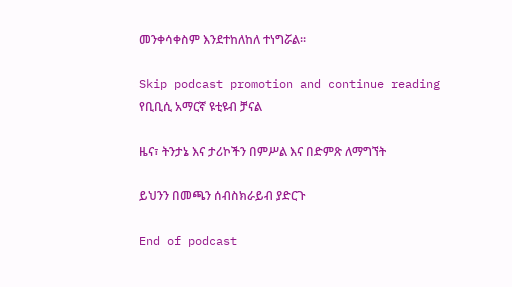መንቀሳቀስም እንደተከለከለ ተነግሯል።

Skip podcast promotion and continue reading
የቢቢሲ አማርኛ ዩቲዩብ ቻናል

ዜና፣ ትንታኔ እና ታሪኮችን በምሥል እና በድምጽ ለማግኘት

ይህንን በመጫን ሰብስክራይብ ያድርጉ

End of podcast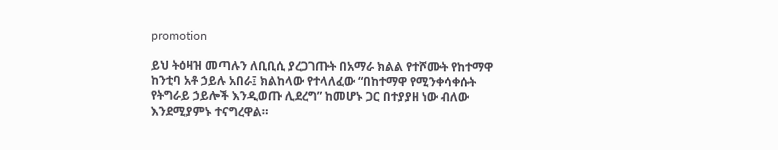promotion

ይህ ትዕዛዝ መጣሉን ለቢቢሲ ያረጋገጡት በአማራ ክልል የተሾሙት የከተማዋ ከንቲባ አቶ ኃይሉ አበራ፤ ክልከላው የተላለፈው “በከተማዋ የሚንቀሳቀሱት የትግራይ ኃይሎች እንዲወጡ ሊደረግ” ከመሆኑ ጋር በተያያዘ ነው ብለው እንደሚያምኑ ተናግረዋል።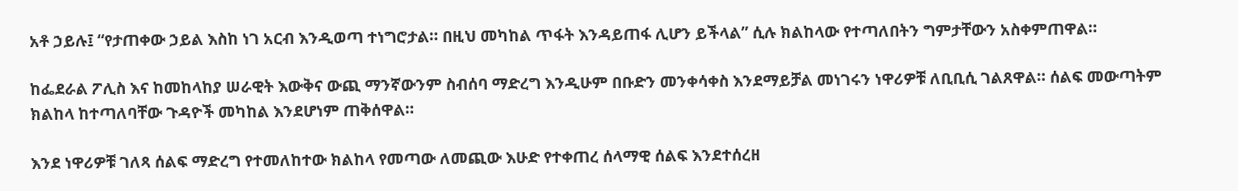አቶ ኃይሉ፤ “የታጠቀው ኃይል እስከ ነገ አርብ እንዲወጣ ተነግሮታል። በዚህ መካከል ጥፋት እንዳይጠፋ ሊሆን ይችላል” ሲሉ ክልከላው የተጣለበትን ግምታቸውን አስቀምጠዋል።

ከፌደራል ፖሊስ እና ከመከላከያ ሠራዊት እውቅና ውጪ ማንኛውንም ስብሰባ ማድረግ እንዲሁም በቡድን መንቀሳቀስ እንደማይቻል መነገሩን ነዋሪዎቹ ለቢቢሲ ገልጸዋል። ሰልፍ መውጣትም ክልከላ ከተጣለባቸው ጉዳዮች መካከል እንደሆነም ጠቅሰዋል።

እንደ ነዋሪዎቹ ገለጻ ሰልፍ ማድረግ የተመለከተው ክልከላ የመጣው ለመጪው እሁድ የተቀጠረ ሰላማዊ ሰልፍ እንደተሰረዘ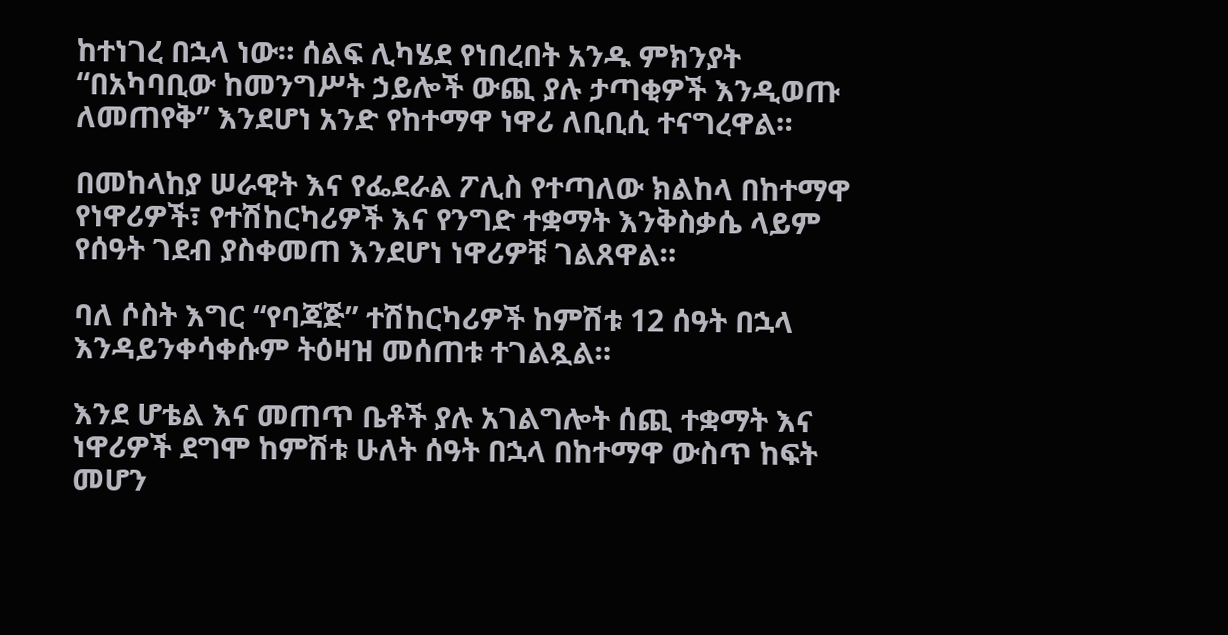ከተነገረ በኋላ ነው። ሰልፍ ሊካሄደ የነበረበት አንዱ ምክንያት “በአካባቢው ከመንግሥት ኃይሎች ውጪ ያሉ ታጣቂዎች እንዲወጡ ለመጠየቅ” እንደሆነ አንድ የከተማዋ ነዋሪ ለቢቢሲ ተናግረዋል።

በመከላከያ ሠራዊት እና የፌደራል ፖሊስ የተጣለው ክልከላ በከተማዋ የነዋሪዎች፣ የተሽከርካሪዎች እና የንግድ ተቋማት እንቅስቃሴ ላይም የሰዓት ገደብ ያስቀመጠ እንደሆነ ነዋሪዎቹ ገልጸዋል።

ባለ ሶስት እግር “የባጃጅ” ተሽከርካሪዎች ከምሽቱ 12 ሰዓት በኋላ እንዳይንቀሳቀሱም ትዕዛዝ መሰጠቱ ተገልጿል።

እንደ ሆቴል እና መጠጥ ቤቶች ያሉ አገልግሎት ሰጪ ተቋማት እና ነዋሪዎች ደግሞ ከምሽቱ ሁለት ሰዓት በኋላ በከተማዋ ውስጥ ከፍት መሆን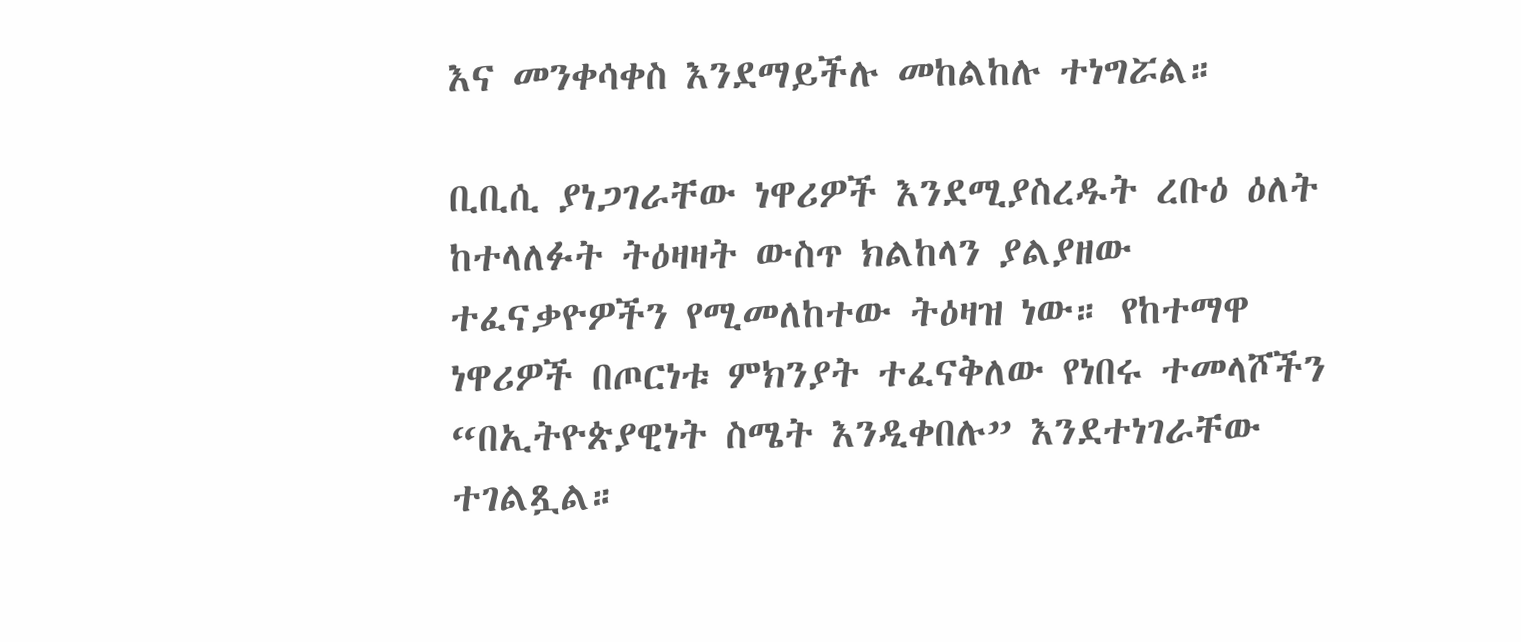እና መንቀሳቀስ እንደማይችሉ መከልከሉ ተነግሯል።

ቢቢሲ ያነጋገራቸው ነዋሪዎች እንደሚያስረዱት ረቡዕ ዕለት ከተላለፉት ትዕዛዛት ውስጥ ክልከላን ያልያዘው ተፈናቃዮዎችን የሚመለከተው ትዕዛዝ ነው። የከተማዋ ነዋሪዎች በጦርነቱ ምክንያት ተፈናቅለው የነበሩ ተመላሾችን “በኢትዮጵያዊነት ስሜት እንዲቀበሉ” እንደተነገራቸው ተገልጿል።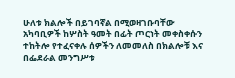ሁለቱ ክልሎች በይገባኛል በሚወዛገቡባቸው አካባቢዎች ከሦስት ዓመት በፊት ጦርነት መቀስቀሱን ተከትሎ የተፈናቀሉ ሰዎችን ለመመለስ በክልሎቹ እና በፌደራል መንግሥቱ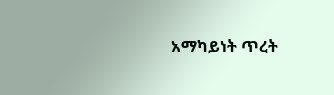አማካይነት ጥረት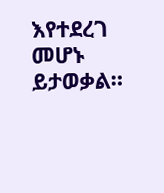እየተደረገ መሆኑ ይታወቃል።